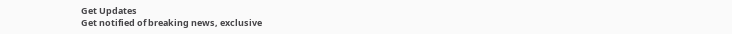Get Updates
Get notified of breaking news, exclusive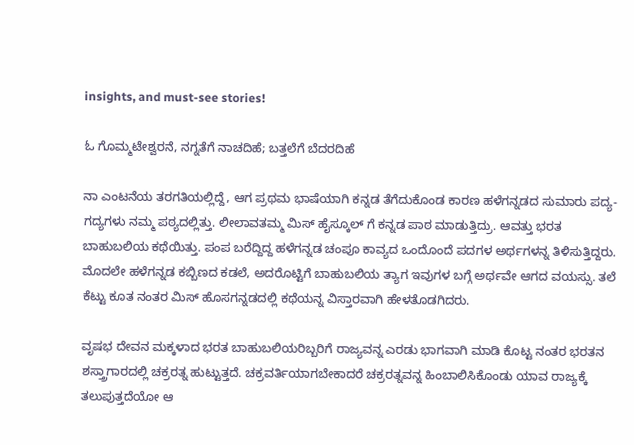insights, and must-see stories!

ಓ ‌ಗೊಮ್ಮಟೇಶ್ವರನೆ, ನಗ್ನತೆಗೆ ನಾಚದಿಹೆ; ಬತ್ತಲೆಗೆ ಬೆದರದಿಹೆ

ನಾ ಎಂಟನೆಯ ತರಗತಿಯಲ್ಲಿದ್ದೆ, ಆಗ ಪ್ರಥಮ ಭಾಷೆಯಾಗಿ ಕನ್ನಡ ತೆಗೆದುಕೊಂಡ ಕಾರಣ ಹಳೆಗನ್ನಡದ ಸುಮಾರು ಪದ್ಯ-ಗದ್ಯಗಳು ನಮ್ಮ ಪಠ್ಯದಲ್ಲಿತ್ತು. ಲೀಲಾವತಮ್ಮ ಮಿಸ್ ಹೈಸ್ಕೂಲ್ ಗೆ ಕನ್ನಡ ಪಾಠ ಮಾಡುತ್ತಿದ್ರು. ಆವತ್ತು ಭರತ ಬಾಹುಬಲಿಯ ಕಥೆಯಿತ್ತು. ಪಂಪ ಬರೆದ್ದಿದ್ದ ಹಳೆಗನ್ನಡ ಚಂಪೂ ಕಾವ್ಯದ ಒಂದೊಂದೆ ಪದಗಳ ಅರ್ಥಗಳನ್ನ ತಿಳಿಸುತ್ತಿದ್ದರು. ಮೊದಲೇ ಹಳೆಗನ್ನಡ ಕಬ್ಬಿಣದ ಕಡಲೆ, ಅದರೊಟ್ಟಿಗೆ ಬಾಹುಬಲಿಯ ತ್ಯಾಗ ಇವುಗಳ ಬಗ್ಗೆ ಅರ್ಥವೇ ಆಗದ ವಯಸ್ಸು. ತಲೆ ಕೆಟ್ಟು ಕೂತ ನಂತರ ಮಿಸ್ ಹೊಸಗನ್ನಡದಲ್ಲಿ ಕಥೆಯನ್ನ ವಿಸ್ತಾರವಾಗಿ ಹೇಳತೊಡಗಿದರು.

ವೃಷಭ ದೇವನ ಮಕ್ಕಳಾದ ಭರತ ಬಾಹುಬಲಿಯರಿಬ್ಬರಿಗೆ ರಾಜ್ಯವನ್ನ ಎರಡು ಭಾಗವಾಗಿ ಮಾಡಿ ಕೊಟ್ಟ ನಂತರ ಭರತನ ಶಸ್ತ್ರಾಗಾರದಲ್ಲಿ ಚಕ್ರರತ್ನ ಹುಟ್ಟುತ್ತದೆ. ಚಕ್ರವರ್ತಿಯಾಗಬೇಕಾದರೆ ಚಕ್ರರತ್ನವನ್ನ ಹಿಂಬಾಲಿಸಿಕೊಂಡು ಯಾವ ರಾಜ್ಯಕ್ಕೆ ತಲುಪುತ್ತದೆಯೋ ಆ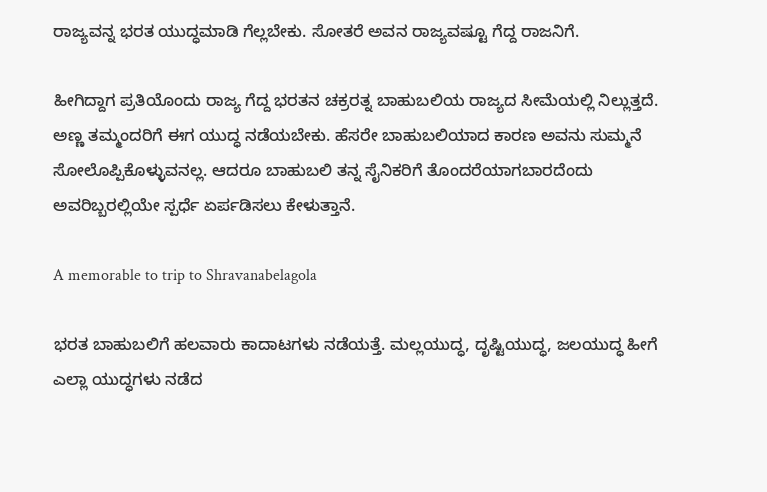ರಾಜ್ಯವನ್ನ ಭರತ ಯುದ್ಧಮಾಡಿ ಗೆಲ್ಲಬೇಕು. ಸೋತರೆ ಅವನ ರಾಜ್ಯವಷ್ಟೂ ಗೆದ್ದ ರಾಜನಿಗೆ.

ಹೀಗಿದ್ದಾಗ ಪ್ರತಿಯೊಂದು ರಾಜ್ಯ ಗೆದ್ದ ಭರತನ ಚಕ್ರರತ್ನ ಬಾಹುಬಲಿಯ ರಾಜ್ಯದ ಸೀಮೆಯಲ್ಲಿ ನಿಲ್ಲುತ್ತದೆ. ಅಣ್ಣ ತಮ್ಮಂದರಿಗೆ ಈಗ ಯುದ್ಧ ನಡೆಯಬೇಕು. ಹೆಸರೇ ಬಾಹುಬಲಿಯಾದ ಕಾರಣ ಅವನು ಸುಮ್ಮನೆ ಸೋಲೊಪ್ಪಿಕೊಳ್ಳುವನಲ್ಲ. ಆದರೂ ಬಾಹುಬಲಿ ತನ್ನ ಸೈನಿಕರಿಗೆ ತೊಂದರೆಯಾಗಬಾರದೆಂದು ಅವರಿಬ್ಬರಲ್ಲಿಯೇ ಸ್ಪರ್ಧೆ ಏರ್ಪಡಿಸಲು ಕೇಳುತ್ತಾನೆ.

A memorable to trip to Shravanabelagola

ಭರತ ಬಾಹುಬಲಿಗೆ ಹಲವಾರು ಕಾದಾಟಗಳು ನಡೆಯತ್ತೆ. ಮಲ್ಲಯುದ್ಧ, ದೃಷ್ಟಿಯುದ್ಧ, ಜಲಯುದ್ಧ ಹೀಗೆ ಎಲ್ಲಾ ಯುದ್ಧಗಳು ನಡೆದ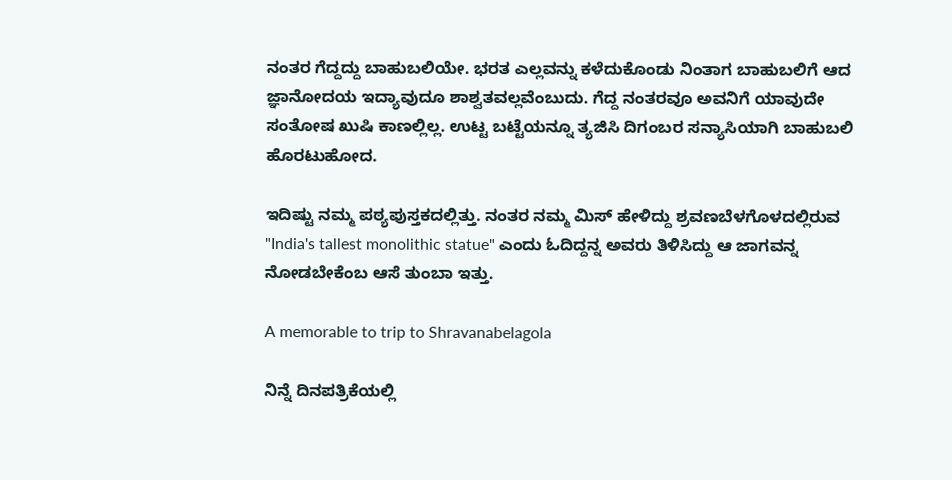ನಂತರ ಗೆದ್ದದ್ದು ಬಾಹುಬಲಿಯೇ. ಭರತ ಎಲ್ಲವನ್ನು ಕಳೆದುಕೊಂಡು ನಿಂತಾಗ ಬಾಹುಬಲಿಗೆ ಆದ ಜ್ಞಾನೋದಯ ಇದ್ಯಾವುದೂ ಶಾಶ್ವತವಲ್ಲವೆಂಬುದು. ಗೆದ್ದ ನಂತರವೂ ಅವನಿಗೆ ಯಾವುದೇ ಸಂತೋಷ ಖುಷಿ ಕಾಣಲ್ಲಿಲ್ಲ. ಉಟ್ಟ ಬಟ್ಟೆಯನ್ನೂ ತ್ಯಜಿಸಿ ದಿಗಂಬರ ಸನ್ಯಾಸಿಯಾಗಿ ಬಾಹುಬಲಿ ಹೊರಟುಹೋದ.

ಇದಿಷ್ಟು ನಮ್ಮ ಪಠ್ಯಪುಸ್ತಕದಲ್ಲಿತ್ತು. ನಂತರ ನಮ್ಮ ಮಿಸ್ ಹೇಳಿದ್ದು ಶ್ರವಣಬೆಳಗೊಳದಲ್ಲಿರುವ "India's tallest monolithic statue" ಎಂದು ಓದಿದ್ದನ್ನ ಅವರು ತಿಳಿಸಿದ್ದು ಆ ಜಾಗವನ್ನ ನೋಡಬೇಕೆಂಬ ಆಸೆ ತುಂಬಾ ಇತ್ತು.

A memorable to trip to Shravanabelagola

ನಿನ್ನೆ ದಿನಪತ್ರಿಕೆಯಲ್ಲಿ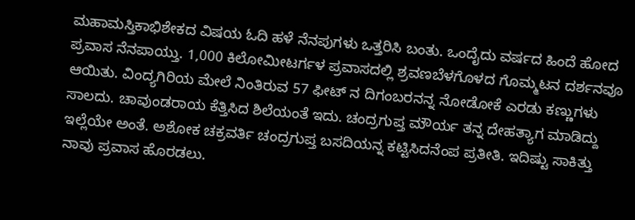ಮಹಾಮಸ್ತಿಕಾಭಿಶೇಕದ ವಿಷಯ ಓದಿ ಹಳೆ ನೆನಪುಗಳು ಒತ್ತರಿಸಿ ಬಂತು. ಒಂದೈದು ವರ್ಷದ ಹಿಂದೆ ಹೋದ ಪ್ರವಾಸ ನೆನಪಾಯ್ತು. 1,000 ಕಿಲೋಮೀಟರ್ಗಳ ಪ್ರವಾಸದಲ್ಲಿ ಶ್ರವಣಬೆಳಗೊಳದ ಗೊಮ್ಮಟನ ದರ್ಶನವೂ ಆಯಿತು. ವಿಂದ್ಯಗಿರಿಯ ಮೇಲೆ ನಿಂತಿರುವ 57 ಫೀಟ್ ನ ದಿಗಂಬರನನ್ನ ನೋಡೋಕೆ ಎರಡು ಕಣ್ಣುಗಳು ಸಾಲದು. ಚಾವುಂಡರಾಯ ಕೆತ್ತಿಸಿದ ಶಿಲೆಯಂತೆ ಇದು. ಚಂದ್ರಗುಪ್ತ ಮೌರ್ಯ ತನ್ನ ದೇಹತ್ಯಾಗ ಮಾಡಿದ್ದು ಇಲ್ಲೆಯೇ ಅಂತೆ. ಅಶೋಕ ಚಕ್ರವರ್ತಿ ಚಂದ್ರಗುಪ್ತ ಬಸದಿಯನ್ನ ಕಟ್ಟಿಸಿದನೆಂಪ ಪ್ರತೀತಿ. ಇದಿಷ್ಟು ಸಾಕಿತ್ತು ನಾವು ಪ್ರವಾಸ ಹೊರಡಲು.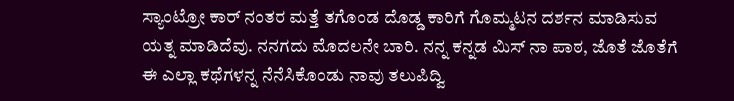ಸ್ಯಾಂಟ್ರೋ ಕಾರ್ ನಂತರ ಮತ್ತೆ ತಗೊಂಡ ದೊಡ್ಡ ಕಾರಿಗೆ ಗೊಮ್ಮಟನ ದರ್ಶನ ಮಾಡಿಸುವ ಯತ್ನ ಮಾಡಿದೆವು. ನನಗದು ಮೊದಲನೇ ಬಾರಿ. ನನ್ನ ಕನ್ನಡ ಮಿಸ್ ನಾ ಪಾಠ, ಜೊತೆ ಜೊತೆಗೆ ಈ ಎಲ್ಲಾ ಕಥೆಗಳನ್ನ ನೆನೆಸಿಕೊಂಡು ನಾವು ತಲುಪಿದ್ವಿ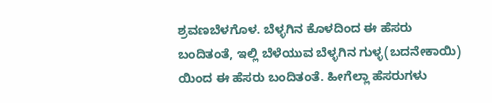ಶ್ರವಣಬೆಳಗೊಳ. ಬೆಳ್ಳಗಿನ ಕೊಳದಿಂದ ಈ ಹೆಸರು ಬಂದಿತಂತೆ, ಇಲ್ಲಿ ಬೆಳೆಯುವ ಬೆಳ್ಳಗಿನ ಗುಳ್ಳ(ಬದನೇಕಾಯಿ) ಯಿಂದ ಈ ಹೆಸರು ಬಂದಿತಂತೆ. ಹೀಗೆಲ್ಲಾ ಹೆಸರುಗಳು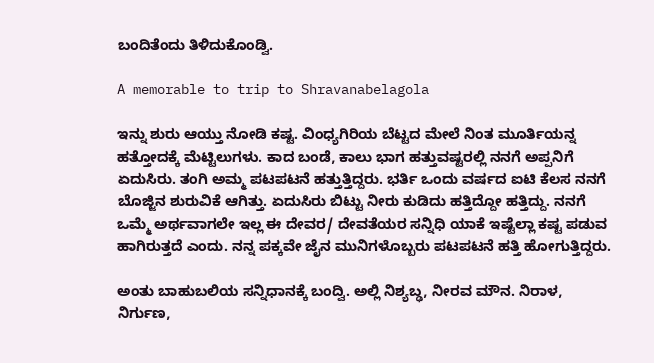ಬಂದಿತೆಂದು ತಿಳಿದುಕೊಂಡ್ವಿ.

A memorable to trip to Shravanabelagola

ಇನ್ನು ಶುರು ಆಯ್ತು ನೋಡಿ ಕಷ್ಟ. ವಿಂಧ್ಯಗಿರಿಯ ಬೆಟ್ಟದ ಮೇಲೆ ನಿಂತ ಮೂರ್ತಿಯನ್ನ ಹತ್ತೋದಕ್ಕೆ ಮೆಟ್ಟಿಲುಗಳು. ಕಾದ ಬಂಡೆ, ಕಾಲು ಭಾಗ ಹತ್ತುವಷ್ಟರಲ್ಲಿ ನನಗೆ ಅಪ್ಪನಿಗೆ ಏದುಸಿರು. ತಂಗಿ ಅಮ್ಮ ಪಟಪಟನೆ ಹತ್ತುತ್ತಿದ್ದರು. ಭರ್ತಿ ಒಂದು ವರ್ಷದ ಐಟಿ ಕೆಲಸ ನನಗೆ ಬೊಜ್ಜಿನ ಶುರುವಿಕೆ ಆಗಿತ್ತು. ಏದುಸಿರು ಬಿಟ್ಟು ನೀರು ಕುಡಿದು ಹತ್ತಿದ್ದೋ ಹತ್ತಿದ್ದು. ನನಗೆ ಒಮ್ಮೆ ಅರ್ಥವಾಗಲೇ ಇಲ್ಲ ಈ ದೇವರ/ ದೇವತೆಯರ ಸನ್ನಿಧಿ ಯಾಕೆ ಇಷ್ಟೆಲ್ಲಾ ಕಷ್ಟ ಪಡುವ ಹಾಗಿರುತ್ತದೆ ಎಂದು. ನನ್ನ ಪಕ್ಕವೇ ಜೈನ ಮುನಿಗಳೊಬ್ಬರು ಪಟಪಟನೆ ಹತ್ತಿ ಹೋಗುತ್ತಿದ್ದರು.

ಅಂತು ಬಾಹುಬಲಿಯ ಸನ್ನಿಧಾನಕ್ಕೆ ಬಂದ್ವಿ. ಅಲ್ಲಿ ನಿಶ್ಯಬ್ಢ, ನೀರವ ಮೌನ. ನಿರಾಳ, ನಿರ್ಗುಣ,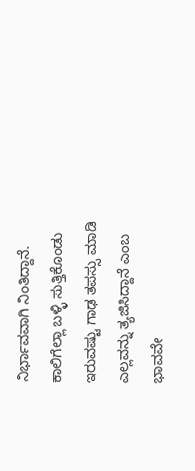ನಿರ್ಭಾವವಾಗಿ ನಿಂತಿದ್ದಾನೆ. ಕಾಲಿಗೆಲ್ಲಾ ಬಳ್ಳಿ ಸುತ್ತಿಕೊಂಡು ಇರುವಷ್ಟು ಗಾಢ ತಪಸ್ಸು ಮಾಡಿ ಎಲ್ಲವನ್ನು ತ್ಯಜಿಸಿದ್ದಾನೆ ಎಂಬ ಭಾವವೇ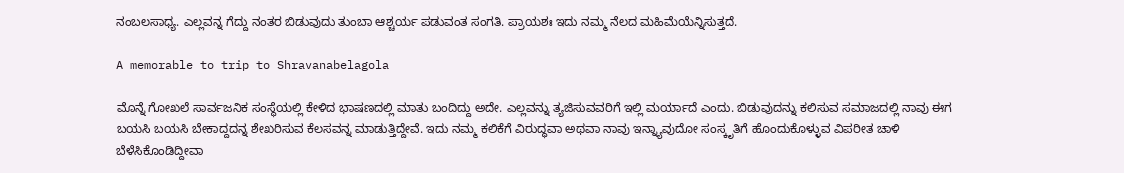ನಂಬಲಸಾಧ್ಯ. ಎಲ್ಲವನ್ನ ಗೆದ್ದು ನಂತರ ಬಿಡುವುದು ತುಂಬಾ ಆಶ್ಚರ್ಯ ಪಡುವಂತ ಸಂಗತಿ. ಪ್ರಾಯಶಃ ಇದು ನಮ್ಮ ನೆಲದ ಮಹಿಮೆಯೆನ್ನಿಸುತ್ತದೆ.

A memorable to trip to Shravanabelagola

ಮೊನ್ನೆ ಗೋಖಲೆ ಸಾರ್ವಜನಿಕ ಸಂಸ್ಥೆಯಲ್ಲಿ ಕೇಳಿದ ಭಾಷಣದಲ್ಲಿ ಮಾತು ಬಂದಿದ್ದು ಅದೇ. ಎಲ್ಲವನ್ನು ತ್ಯಜಿಸುವವರಿಗೆ ಇಲ್ಲಿ ಮರ್ಯಾದೆ ಎಂದು. ಬಿಡುವುದನ್ನು ಕಲಿಸುವ ಸಮಾಜದಲ್ಲಿ ನಾವು ಈಗ ಬಯಸಿ ಬಯಸಿ ಬೇಕಾದ್ದದನ್ನ ಶೇಖರಿಸುವ ಕೆಲಸವನ್ನ ಮಾಡುತ್ತಿದ್ದೇವೆ. ಇದು ನಮ್ಮ ಕಲಿಕೆಗೆ ವಿರುದ್ಧವಾ ಅಥವಾ ನಾವು ಇನ್ನ್ಯಾವುದೋ ಸಂಸ್ಕೃತಿಗೆ ಹೊಂದುಕೊಳ್ಳುವ ವಿಪರೀತ ಚಾಳಿ ಬೆಳೆಸಿಕೊಂಡಿದ್ದೀವಾ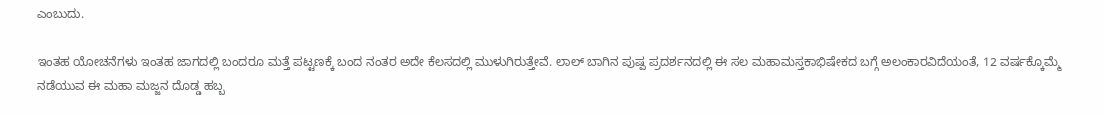ಎಂಬುದು.

ಇಂತಹ ಯೋಚನೆಗಳು ಇಂತಹ ಜಾಗದಲ್ಲಿ ಬಂದರೂ ಮತ್ತೆ ಪಟ್ಟಣಕ್ಕೆ ಬಂದ ನಂತರ ಅದೇ ಕೆಲಸದಲ್ಲಿ ಮುಳುಗಿರುತ್ತೇವೆ. ಲಾಲ್ ಬಾಗಿನ ಪುಷ್ಪ ಪ್ರದರ್ಶನದಲ್ಲಿ ಈ ಸಲ ಮಹಾಮಸ್ತಕಾಭಿಷೇಕದ ಬಗ್ಗೆ ಅಲಂಕಾರವಿದೆಯಂತೆ, 12 ವರ್ಷಕ್ಕೊಮ್ಮೆ ನಡೆಯುವ ಈ ಮಹಾ ಮಜ್ಜನ ದೊಡ್ಡ ಹಬ್ಬ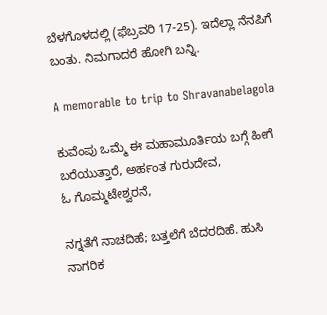ಬೆಳಗೊಳದಲ್ಲಿ (ಫೆಬ್ರವರಿ 17-25). ಇದೆಲ್ಲಾ ನೆನಪಿಗೆ ಬಂತು. ನಿಮಗಾದರೆ ಹೋಗಿ ಬನ್ನಿ.

A memorable to trip to Shravanabelagola

ಕುವೆಂಪು ಒಮ್ಮೆ ಈ ಮಹಾಮೂರ್ತಿಯ ಬಗ್ಗೆ ಹೀಗೆ ಬರೆಯುತ್ತಾರೆ, ಅರ್ಹಂತ ಗುರುದೇವ, ಓ ‌ಗೊಮ್ಮಟೇಶ್ವರನೆ,

ನಗ್ನತೆಗೆ ನಾಚದಿಹೆ; ಬತ್ತಲೆಗೆ ಬೆದರದಿಹೆ. ಹುಸಿ ನಾಗರಿಕ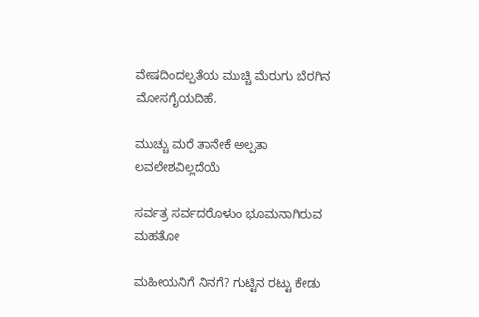ವೇಷದಿಂದಲ್ಪತೆಯ ಮುಚ್ಚಿ ಮೆರುಗು ಬೆರಗಿನ ಮೋಸಗೈಯದಿಹೆ.

ಮುಚ್ಚು ಮರೆ ತಾನೇಕೆ ಅಲ್ಪತಾ ಲವಲೇಶವಿಲ್ಲದೆಯೆ

ಸರ್ವತ್ರ ಸರ್ವದರೊಳುಂ ಭೂಮನಾಗಿರುವ ಮಹತೋ

ಮಹೀಯನಿಗೆ ನಿನಗೆ? ಗುಟ್ಟಿನ ರಟ್ಟು ಕೇಡು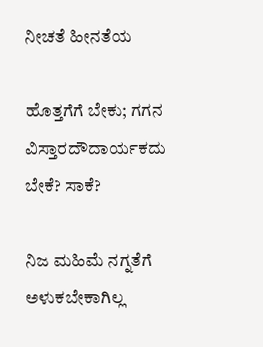ನೀಚತೆ ಹೀನತೆಯ

ಹೊತ್ತಗೆಗೆ ಬೇಕು; ಗಗನ ವಿಸ್ತಾರದೌದಾರ್ಯಕದು ಬೇಕೆ? ಸಾಕೆ?

ನಿಜ ಮಹಿಮೆ ನಗ್ನತೆಗೆ ಅಳುಕಬೇಕಾಗಿಲ್ಲ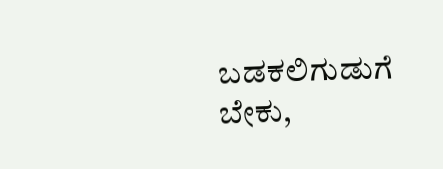ಬಡಕಲಿಗುಡುಗೆ ಬೇಕು,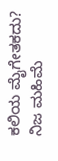ಕಲಿಯ ಮೈಗೇತಕದು? ನಿಜ ಮಹಿಮೆ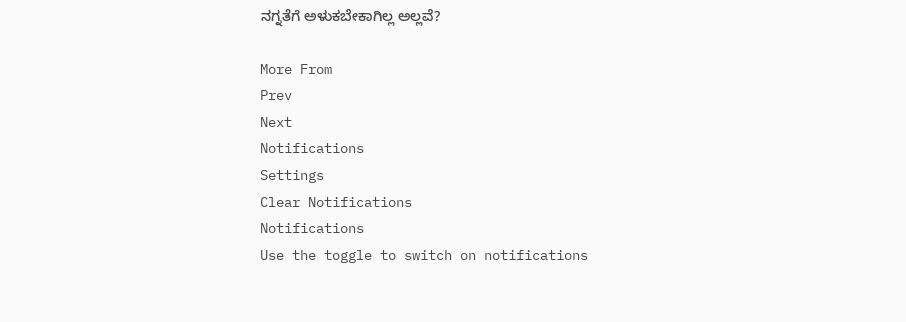ನಗ್ನತೆಗೆ ಅಳುಕಬೇಕಾಗಿಲ್ಲ ಅಲ್ಲವೆ?

More From
Prev
Next
Notifications
Settings
Clear Notifications
Notifications
Use the toggle to switch on notifications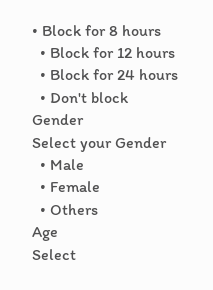• Block for 8 hours
  • Block for 12 hours
  • Block for 24 hours
  • Don't block
Gender
Select your Gender
  • Male
  • Female
  • Others
Age
Select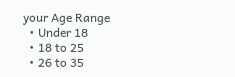your Age Range
  • Under 18
  • 18 to 25
  • 26 to 35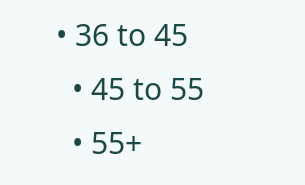• 36 to 45
  • 45 to 55
  • 55+